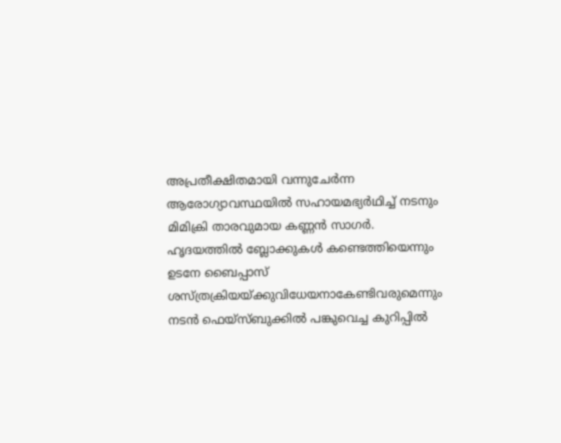അപ്രതീക്ഷിതമായി വന്നുചേർന്ന ആരോഗ്യാവസ്ഥയിൽ സഹായമഭ്യർഥിച്ച് നടനും മിമിക്രി താരവുമായ കണ്ണൻ സാഗർ. ഹൃദയത്തിൽ ബ്ലോക്കുകൾ കണ്ടെത്തിയെന്നും ഉടനേ ബൈപ്പാസ് ശസ്ത്രക്രിയയ്ക്കുവിധേയനാകേണ്ടിവരുമെന്നും നടൻ ഫെയ്സ്ബുക്കിൽ പങ്കുവെച്ച കുറിപ്പിൽ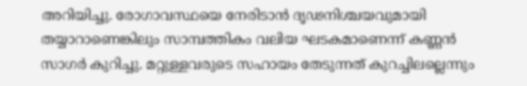അറിയിച്ചു. രോഗാവസ്ഥയെ നേരിടാൻ ദൃഢനിശ്ചയവുമായി തയ്യാറാണെങ്കിലും സാമ്പത്തികം വലിയ ഘടകമാണെന്ന് കണ്ണൻ സാഗർ കുറിച്ചു. മറ്റുള്ളവരുടെ സഹായം തേടുന്നത് കുറച്ചിലല്ലെന്നും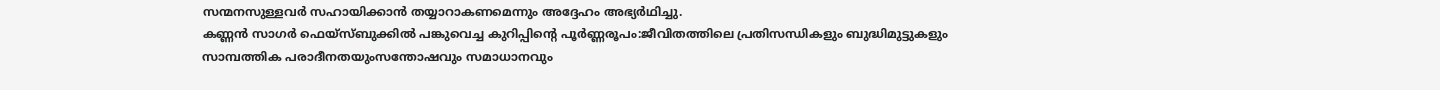സന്മനസുള്ളവർ സഹായിക്കാൻ തയ്യാറാകണമെന്നും അദ്ദേഹം അഭ്യർഥിച്ചു.
കണ്ണൻ സാഗർ ഫെയ്സ്ബുക്കിൽ പങ്കുവെച്ച കുറിപ്പിന്റെ പൂർണ്ണരൂപം:ജീവിതത്തിലെ പ്രതിസന്ധികളും ബുദ്ധിമുട്ടുകളും സാമ്പത്തിക പരാദീനതയുംസന്തോഷവും സമാധാനവും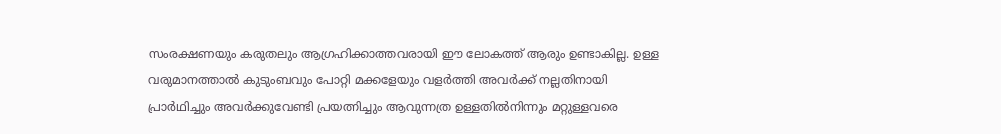സംരക്ഷണയും കരുതലും ആഗ്രഹിക്കാത്തവരായി ഈ ലോകത്ത് ആരും ഉണ്ടാകില്ല. ഉള്ള വരുമാനത്താൽ കുടുംബവും പോറ്റി മക്കളേയും വളർത്തി അവർക്ക് നല്ലതിനായി പ്രാർഥിച്ചും അവർക്കുവേണ്ടി പ്രയത്നിച്ചും ആവുന്നത്ര ഉള്ളതിൽനിന്നും മറ്റുള്ളവരെ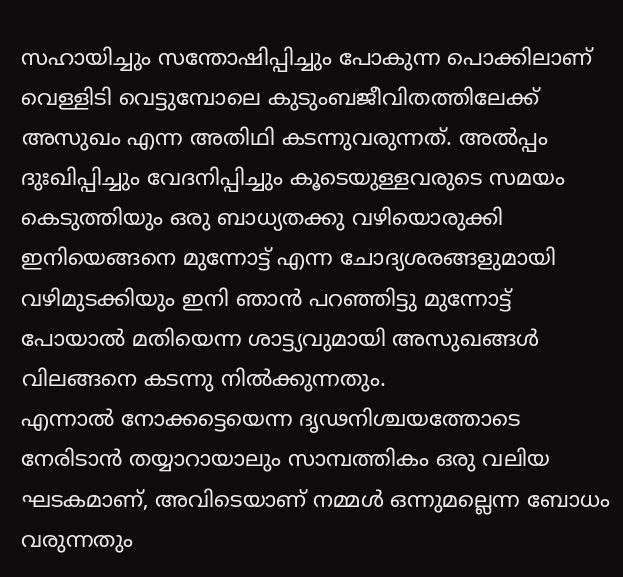സഹായിച്ചും സന്തോഷിപ്പിച്ചും പോകുന്ന പൊക്കിലാണ് വെള്ളിടി വെട്ടുമ്പോലെ കുടുംബജീവിതത്തിലേക്ക് അസുഖം എന്ന അതിഥി കടന്നുവരുന്നത്. അൽപ്പം ദുഃഖിപ്പിച്ചും വേദനിപ്പിച്ചും കൂടെയുള്ളവരുടെ സമയം കെടുത്തിയും ഒരു ബാധ്യതക്കു വഴിയൊരുക്കി ഇനിയെങ്ങനെ മുന്നോട്ട് എന്ന ചോദ്യശരങ്ങളുമായി വഴിമുടക്കിയും ഇനി ഞാൻ പറഞ്ഞിട്ടു മുന്നോട്ട് പോയാൽ മതിയെന്ന ശാട്ട്യവുമായി അസുഖങ്ങൾ വിലങ്ങനെ കടന്നു നിൽക്കുന്നതും.
എന്നാൽ നോക്കട്ടെയെന്ന ദൃഢനിശ്ചയത്തോടെ നേരിടാൻ തയ്യാറായാലും സാമ്പത്തികം ഒരു വലിയ ഘടകമാണ്, അവിടെയാണ് നമ്മൾ ഒന്നുമല്ലെന്ന ബോധം വരുന്നതും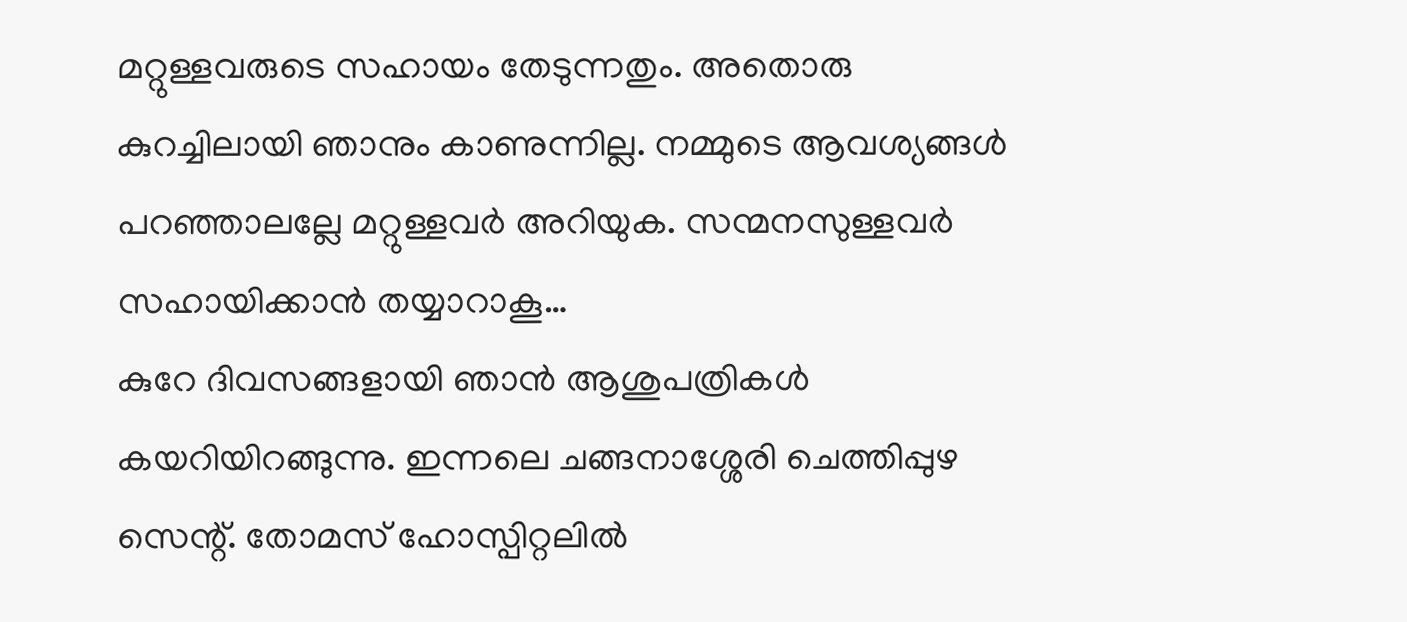മറ്റുള്ളവരുടെ സഹായം തേടുന്നതും. അതൊരു കുറച്ചിലായി ഞാനും കാണുന്നില്ല. നമ്മുടെ ആവശ്യങ്ങൾ പറഞ്ഞാലല്ലേ മറ്റുള്ളവർ അറിയുക. സന്മനസുള്ളവർ സഹായിക്കാൻ തയ്യാറാകൂ…
കുറേ ദിവസങ്ങളായി ഞാൻ ആശുപത്രികൾ കയറിയിറങ്ങുന്നു. ഇന്നലെ ചങ്ങനാശ്ശേരി ചെത്തിപ്പുഴ സെന്റ്. തോമസ് ഹോസ്പിറ്റലിൽ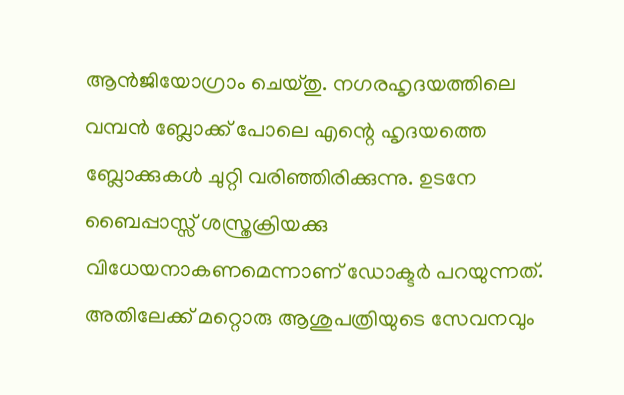ആൻജിയോഗ്രാം ചെയ്തു. നഗരഹൃദയത്തിലെ വമ്പൻ ബ്ലോക്ക് പോലെ എന്റെ ഹൃദയത്തെ ബ്ലോക്കുകൾ ചുറ്റി വരിഞ്ഞിരിക്കുന്നു. ഉടനേ ബൈപ്പാസ്സ് ശസ്ത്രക്രിയക്കു വിധേയനാകണമെന്നാണ് ഡോക്ടർ പറയുന്നത്. അതിലേക്ക് മറ്റൊരു ആശുപത്രിയുടെ സേവനവും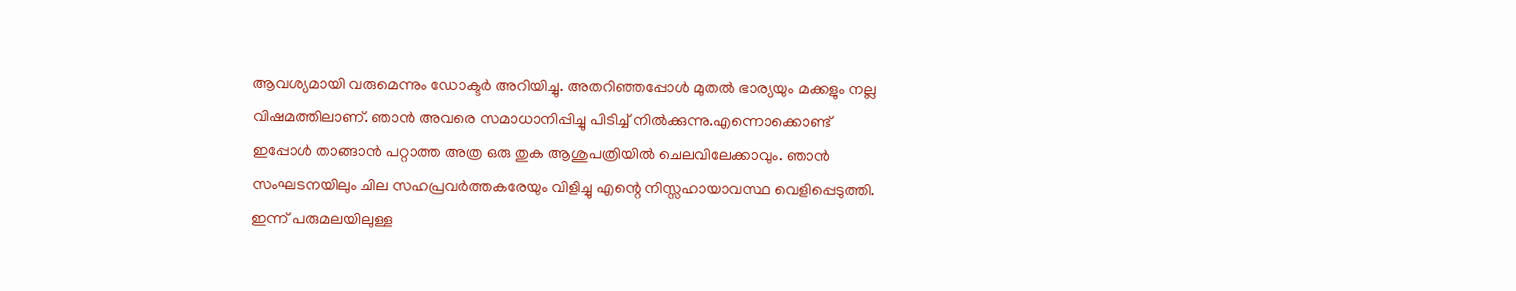ആവശ്യമായി വരുമെന്നും ഡോക്ടർ അറിയിച്ചു. അതറിഞ്ഞപ്പോൾ മുതൽ ഭാര്യയും മക്കളും നല്ല വിഷമത്തിലാണ്. ഞാൻ അവരെ സമാധാനിപ്പിച്ചു പിടിച്ച് നിൽക്കുന്നു.എന്നൊക്കൊണ്ട് ഇപ്പോൾ താങ്ങാൻ പറ്റാത്ത അത്ര ഒരു തുക ആശുപത്രിയിൽ ചെലവിലേക്കാവും. ഞാൻ സംഘടനയിലും ചില സഹപ്രവർത്തകരേയും വിളിച്ചു എന്റെ നിസ്സഹായാവസ്ഥ വെളിപ്പെടുത്തി. ഇന്ന് പരുമലയിലുള്ള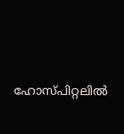ഹോസ്പിറ്റലിൽ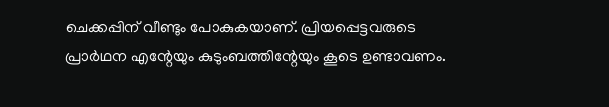ചെക്കപ്പിന് വീണ്ടും പോകുകയാണ്. പ്രിയപ്പെട്ടവരുടെ പ്രാർഥന എന്റേയും കുടുംബത്തിന്റേയും കൂടെ ഉണ്ടാവണം.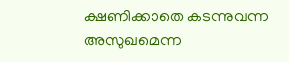ക്ഷണിക്കാതെ കടന്നുവന്ന അസുഖമെന്ന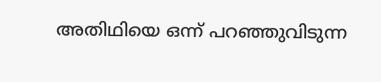അതിഥിയെ ഒന്ന് പറഞ്ഞുവിടുന്ന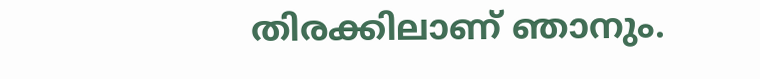തിരക്കിലാണ് ഞാനും.